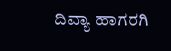ದಿವ್ಯಾ ಹಾಗರಗಿ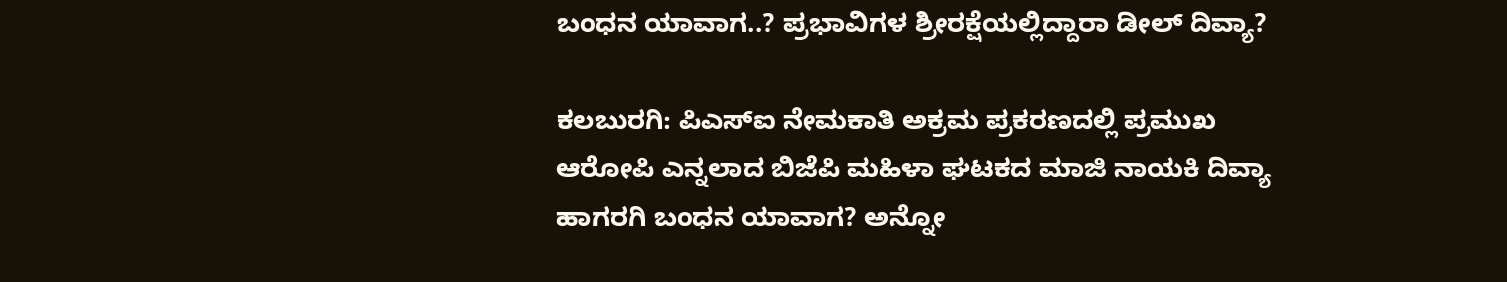ಬಂಧನ ಯಾವಾಗ..? ಪ್ರಭಾವಿಗಳ ಶ್ರೀರಕ್ಷೆಯಲ್ಲಿದ್ದಾರಾ ಡೀಲ್ ದಿವ್ಯಾ?

ಕಲಬುರಗಿ: ಪಿಎಸ್ಐ ನೇಮಕಾತಿ ಅಕ್ರಮ ಪ್ರಕರಣದಲ್ಲಿ ಪ್ರಮುಖ ಆರೋಪಿ ಎನ್ನಲಾದ ಬಿಜೆಪಿ ಮಹಿಳಾ ಘಟಕದ ಮಾಜಿ ನಾಯಕಿ ದಿವ್ಯಾ ಹಾಗರಗಿ ಬಂಧನ ಯಾವಾಗ? ಅನ್ನೋ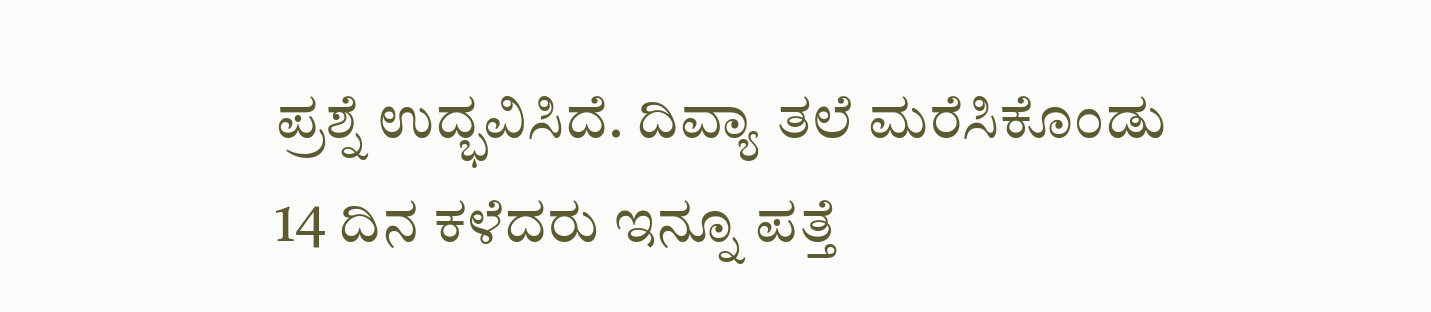ಪ್ರಶ್ನೆ ಉದ್ಭವಿಸಿದೆ. ದಿವ್ಯಾ ತಲೆ ಮರೆಸಿಕೊಂಡು 14 ದಿನ ಕಳೆದರು ಇನ್ನೂ ಪತ್ತೆ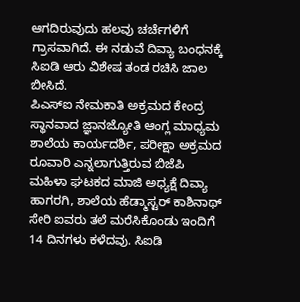ಆಗದಿರುವುದು ಹಲವು ಚರ್ಚೆಗಳಿಗೆ ಗ್ರಾಸವಾಗಿದೆ. ಈ ನಡುವೆ ದಿವ್ಯಾ ಬಂಧನಕ್ಕೆ ಸಿಐಡಿ ಆರು ವಿಶೇಷ ತಂಡ ರಚಿಸಿ ಜಾಲ ಬೀಸಿದೆ.
ಪಿಎಸ್ಐ ನೇಮಕಾತಿ ಅಕ್ರಮದ ಕೇಂದ್ರ ಸ್ಥಾನವಾದ ಜ್ಞಾನಜ್ಯೋತಿ ಆಂಗ್ಲ ಮಾಧ್ಯಮ ಶಾಲೆಯ ಕಾರ್ಯದರ್ಶಿ, ಪರೀಕ್ಷಾ ಅಕ್ರಮದ ರೂವಾರಿ ಎನ್ನಲಾಗುತ್ತಿರುವ ಬಿಜೆಪಿ ಮಹಿಳಾ ಘಟಕದ ಮಾಜಿ ಅಧ್ಯಕ್ಷೆ ದಿವ್ಯಾ ಹಾಗರಗಿ, ಶಾಲೆಯ ಹೆಡ್ಮಾಸ್ಟರ್ ಕಾಶಿನಾಥ್ ಸೇರಿ ಐವರು ತಲೆ ಮರೆಸಿಕೊಂಡು ಇಂದಿಗೆ 14 ದಿನಗಳು ಕಳೆದವು. ಸಿಐಡಿ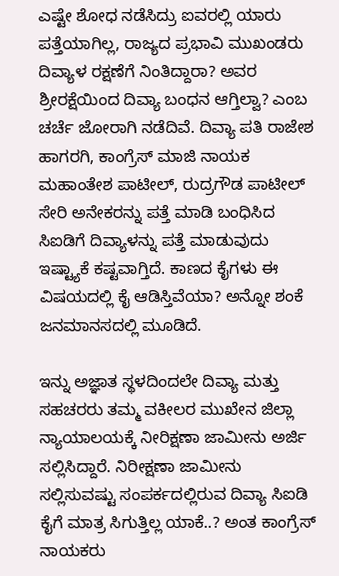ಎಷ್ಟೇ ಶೋಧ ನಡೆಸಿದ್ರು ಐವರಲ್ಲಿ ಯಾರು ಪತ್ತೆಯಾಗಿಲ್ಲ, ರಾಜ್ಯದ ಪ್ರಭಾವಿ ಮುಖಂಡರು ದಿವ್ಯಾಳ ರಕ್ಷಣೆಗೆ ನಿಂತಿದ್ದಾರಾ? ಅವರ ಶ್ರೀರಕ್ಷೆಯಿಂದ ದಿವ್ಯಾ ಬಂಧನ ಆಗ್ತಿಲ್ವಾ? ಎಂಬ ಚರ್ಚೆ ಜೋರಾಗಿ ನಡೆದಿವೆ. ದಿವ್ಯಾ ಪತಿ ರಾಜೇಶ ಹಾಗರಗಿ, ಕಾಂಗ್ರೆಸ್ ಮಾಜಿ ನಾಯಕ ಮಹಾಂತೇಶ ಪಾಟೀಲ್, ರುದ್ರಗೌಡ ಪಾಟೀಲ್ ಸೇರಿ ಅನೇಕರನ್ನು ಪತ್ತೆ ಮಾಡಿ ಬಂಧಿಸಿದ ಸಿಐಡಿಗೆ ದಿವ್ಯಾಳನ್ನು ಪತ್ತೆ ಮಾಡುವುದು ಇಷ್ಟ್ಯಾಕೆ ಕಷ್ಟವಾಗ್ತಿದೆ. ಕಾಣದ ಕೈಗಳು ಈ ವಿಷಯದಲ್ಲಿ ಕೈ ಆಡಿಸ್ತಿವೆಯಾ? ಅನ್ನೋ ಶಂಕೆ ಜನಮಾನಸದಲ್ಲಿ ಮೂಡಿದೆ.

ಇನ್ನು ಅಜ್ಞಾತ ಸ್ಥಳದಿಂದಲೇ ದಿವ್ಯಾ ಮತ್ತು ಸಹಚರರು ತಮ್ಮ ವಕೀಲರ ಮುಖೇನ ಜಿಲ್ಲಾ ನ್ಯಾಯಾಲಯಕ್ಕೆ ನೀರಿಕ್ಷಣಾ ಜಾಮೀನು ಅರ್ಜಿ ಸಲ್ಲಿಸಿದ್ದಾರೆ. ನಿರೀಕ್ಷಣಾ ಜಾಮೀನು ಸಲ್ಲಿಸುವಷ್ಟು ಸಂಪರ್ಕದಲ್ಲಿರುವ ದಿವ್ಯಾ ಸಿಐಡಿ ಕೈಗೆ ಮಾತ್ರ ಸಿಗುತ್ತಿಲ್ಲ ಯಾಕೆ..? ಅಂತ ಕಾಂಗ್ರೆಸ್ ನಾಯಕರು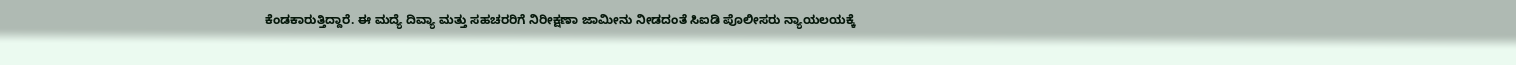ಕೆಂಡಕಾರುತ್ತಿದ್ದಾರೆ. ಈ ಮದ್ಯೆ ದಿವ್ಯಾ ಮತ್ತು ಸಹಚರರಿಗೆ ನಿರೀಕ್ಷಣಾ ಜಾಮೀನು ನೀಡದಂತೆ ಸಿಐಡಿ ಪೊಲೀಸರು ನ್ಯಾಯಲಯಕ್ಕೆ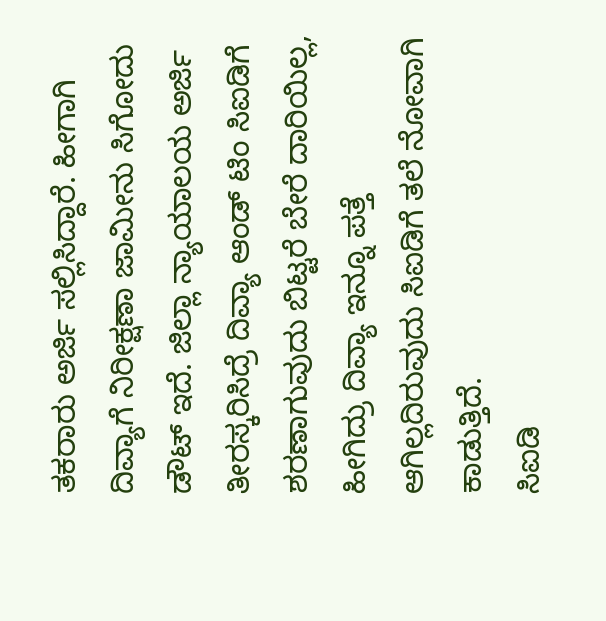ತಕರಾರು ಅರ್ಜಿ ಸಲ್ಲಿಸಿದ್ದಾರೆ. ಹೀಗಾಗಿ ದಿವ್ಯಾಗೆ ನಿರೀಕ್ಷಣಾ ಜಾಮೀನು ಸಿಗೋದು ಡೌಟ್ ಇದೆ. ಜಿಲ್ಲಾ ನ್ಯಾಯಾಲಯ ಅರ್ಜಿ ತೀರಸ್ಕರಿಸಿದ್ರೆ ದಿವ್ಯಾ ಆಂಡ್ ಟಿಂ ಸಿಐಡಿಗೆ ಶರಣಾಗುವುದು ಬಿಟ್ಟರೆ ಬೇರೆ ದಾರಿಯಿಲ್ಲ, ಹೀಗಿದ್ರು ದಿವ್ಯಾ ಇನ್ನೂ ಪತ್ತೆ ಆಗಿಲ್ಲದಿರುವುದು ಸಿಐಡಿಗೆ ತಲೆ ನೋವಾಗಿ ಕಾಡುತ್ತಿದೆ.
ಸಿಐಡಿ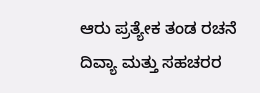ಆರು ಪ್ರತ್ಯೇಕ ತಂಡ ರಚನೆ
ದಿವ್ಯಾ ಮತ್ತು ಸಹಚರರ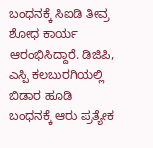ಬಂಧನಕ್ಕೆ ಸಿಐಡಿ ತೀವ್ರ ಶೋಧ ಕಾರ್ಯ ಆರಂಭಿಸಿದ್ದಾರೆ. ಡಿಜಿಪಿ, ಎಸ್ಪಿ ಕಲಬುರಗಿಯಲ್ಲಿ ಬಿಡಾರ ಹೂಡಿ ಬಂಧನಕ್ಕೆ ಆರು ಪ್ರತ್ಯೇಕ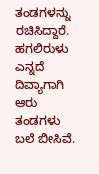ತಂಡಗಳನ್ನು ರಚಿಸಿದ್ದಾರೆ. ಹಗಲಿರುಳು ಎನ್ನದೆ ದಿವ್ಯಾಗಾಗಿ ಆರು ತಂಡಗಳು ಬಲೆ ಬೀಸಿವೆ.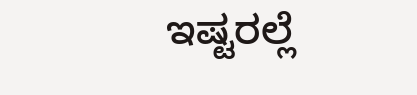ಇಷ್ಟರಲ್ಲೆ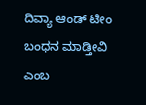ದಿವ್ಯಾ ಆಂಡ್ ಟೀಂ ಬಂಧನ ಮಾಡ್ತೀವಿ ಎಂಬ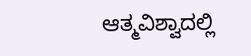ಆತ್ಮವಿಶ್ವಾದಲ್ಲಿ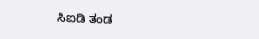ಸಿಐಡಿ ತಂಡ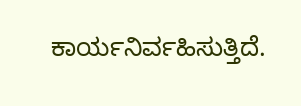ಕಾರ್ಯನಿರ್ವಹಿಸುತ್ತಿದೆ.